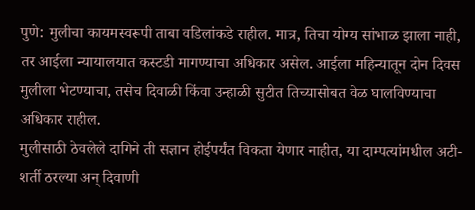पुणे: मुलीचा कायमस्वरूपी ताबा वडिलांकडे राहील. मात्र, तिचा योग्य सांभाळ झाला नाही, तर आईला न्यायालयात कस्टडी मागण्याचा अधिकार असेल. आईला महिन्यातून दोन दिवस मुलीला भेटण्याचा, तसेच दिवाळी किंवा उन्हाळी सुटीत तिच्यासोबत वेळ घालविण्याचा अधिकार राहील.
मुलीसाठी ठेवलेले दागिने ती सज्ञान होईपर्यंत विकता येणार नाहीत, या दाम्पत्यांमधील अटी-शर्ती ठरल्या अन् दिवाणी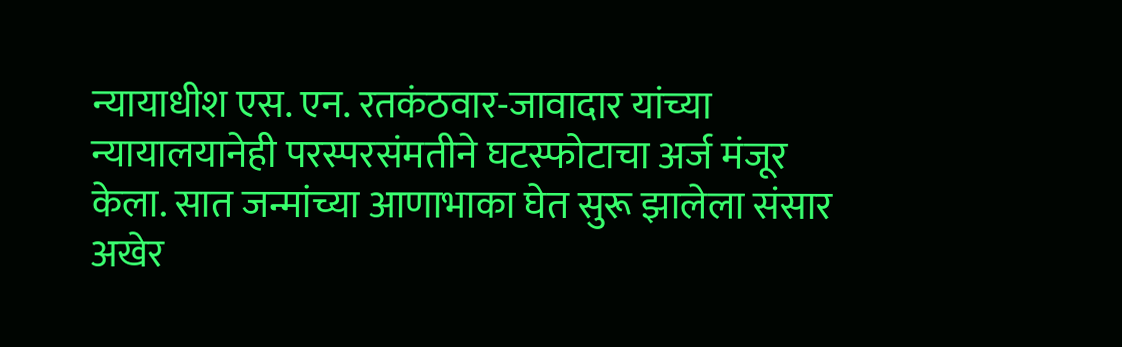न्यायाधीश एस. एन. रतकंठवार-जावादार यांच्या न्यायालयानेही परस्परसंमतीने घटस्फोटाचा अर्ज मंजूर केला. सात जन्मांच्या आणाभाका घेत सुरू झालेला संसार अखेर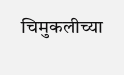चिमुकलीच्या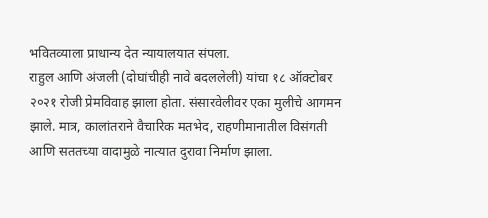भवितव्याला प्राधान्य देत न्यायालयात संपला.
राहुल आणि अंजली (दोघांचीही नावे बदललेली) यांचा १८ ऑक्टोबर २०२१ रोजी प्रेमविवाह झाला होता. संसारवेलीवर एका मुलीचे आगमन झाले. मात्र, कालांतराने वैचारिक मतभेद, राहणीमानातील विसंगती आणि सततच्या वादामुळे नात्यात दुरावा निर्माण झाला.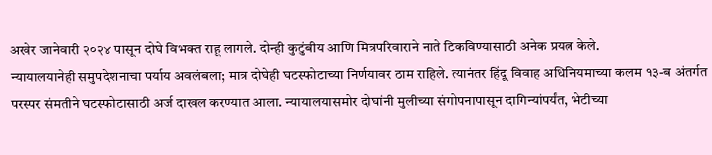अखेर जानेवारी २०२४ पासून दोघे विभक्त राहू लागले. दोन्ही कुटुंबीय आणि मित्रपरिवाराने नाते टिकविण्यासाठी अनेक प्रयत्न केले.
न्यायालयानेही समुपदेशनाचा पर्याय अवलंबला; मात्र दोघेही घटस्फोटाच्या निर्णयावर ठाम राहिले. त्यानंतर हिंदू विवाह अधिनियमाच्या कलम १३-ब अंतर्गत परस्पर संमतीने घटस्फोटासाठी अर्ज दाखल करण्यात आला. न्यायालयासमोर दोघांनी मुलीच्या संगोपनापासून दागिन्यांपर्यंत, भेटीच्या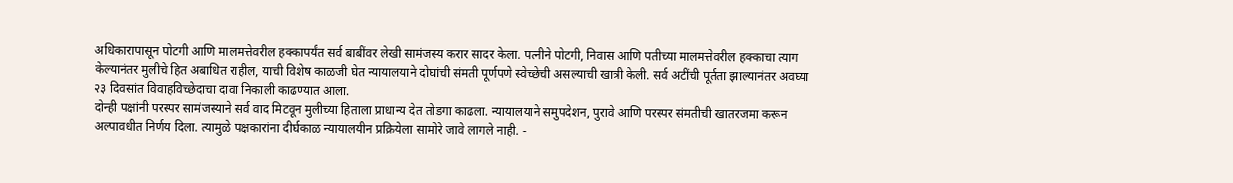अधिकारापासून पोटगी आणि मालमत्तेवरील हक्कापर्यंत सर्व बाबींवर लेखी सामंजस्य करार सादर केला. पत्नीने पोटगी, निवास आणि पतीच्या मालमत्तेवरील हक्काचा त्याग केल्यानंतर मुलीचे हित अबाधित राहील, याची विशेष काळजी घेत न्यायालयाने दोघांची संमती पूर्णपणे स्वेच्छेची असल्याची खात्री केली. सर्व अटींची पूर्तता झाल्यानंतर अवघ्या २३ दिवसांत विवाहविच्छेदाचा दावा निकाली काढण्यात आला.
दोन्ही पक्षांनी परस्पर सामंजस्याने सर्व वाद मिटवून मुलीच्या हिताला प्राधान्य देत तोडगा काढला. न्यायालयाने समुपदेशन, पुरावे आणि परस्पर संमतीची खातरजमा करून अल्पावधीत निर्णय दिला. त्यामुळे पक्षकारांना दीर्घकाळ न्यायालयीन प्रक्रियेला सामोरे जावे लागले नाही. -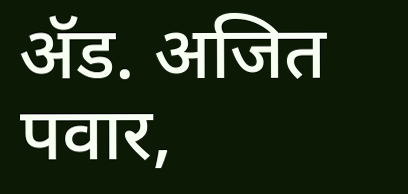ॲड. अजित पवार,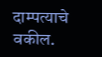दाम्पत्याचे वकील.